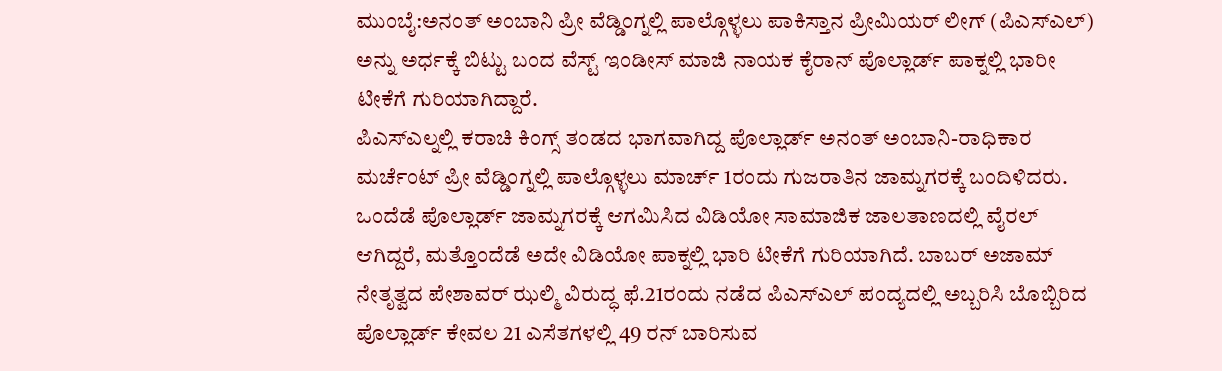ಮುಂಬೈ:ಅನಂತ್ ಅಂಬಾನಿ ಪ್ರೀ ವೆಡ್ಡಿಂಗ್ನಲ್ಲಿ ಪಾಲ್ಗೊಳ್ಳಲು ಪಾಕಿಸ್ತಾನ ಪ್ರೀಮಿಯರ್ ಲೀಗ್ (ಪಿಎಸ್ಎಲ್) ಅನ್ನು ಅರ್ಧಕ್ಕೆ ಬಿಟ್ಟು ಬಂದ ವೆಸ್ಟ್ ಇಂಡೀಸ್ ಮಾಜಿ ನಾಯಕ ಕೈರಾನ್ ಪೊಲ್ಲಾರ್ಡ್ ಪಾಕ್ನಲ್ಲಿ ಭಾರೀ ಟೀಕೆಗೆ ಗುರಿಯಾಗಿದ್ದಾರೆ.
ಪಿಎಸ್ಎಲ್ನಲ್ಲಿ ಕರಾಚಿ ಕಿಂಗ್ಸ್ ತಂಡದ ಭಾಗವಾಗಿದ್ದ ಪೊಲ್ಲಾರ್ಡ್ ಅನಂತ್ ಅಂಬಾನಿ-ರಾಧಿಕಾರ ಮರ್ಚೆಂಟ್ ಪ್ರೀ ವೆಡ್ಡಿಂಗ್ನಲ್ಲಿ ಪಾಲ್ಗೊಳ್ಳಲು ಮಾರ್ಚ್ 1ರಂದು ಗುಜರಾತಿನ ಜಾಮ್ನಗರಕ್ಕೆ ಬಂದಿಳಿದರು.
ಒಂದೆಡೆ ಪೊಲ್ಲಾರ್ಡ್ ಜಾಮ್ನಗರಕ್ಕೆ ಆಗಮಿಸಿದ ವಿಡಿಯೋ ಸಾಮಾಜಿಕ ಜಾಲತಾಣದಲ್ಲಿ ವೈರಲ್ ಆಗಿದ್ದರೆ, ಮತ್ತೊಂದೆಡೆ ಅದೇ ವಿಡಿಯೋ ಪಾಕ್ನಲ್ಲಿ ಭಾರಿ ಟೀಕೆಗೆ ಗುರಿಯಾಗಿದೆ. ಬಾಬರ್ ಅಜಾಮ್ ನೇತೃತ್ವದ ಪೇಶಾವರ್ ಝಲ್ಮಿ ವಿರುದ್ಧ ಫೆ.21ರಂದು ನಡೆದ ಪಿಎಸ್ಎಲ್ ಪಂದ್ಯದಲ್ಲಿ ಅಬ್ಬರಿಸಿ ಬೊಬ್ಬಿರಿದ ಪೊಲ್ಲಾರ್ಡ್ ಕೇವಲ 21 ಎಸೆತಗಳಲ್ಲಿ 49 ರನ್ ಬಾರಿಸುವ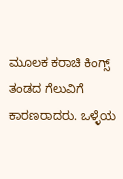ಮೂಲಕ ಕರಾಚಿ ಕಿಂಗ್ಸ್ ತಂಡದ ಗೆಲುವಿಗೆ ಕಾರಣರಾದರು. ಒಳ್ಳೆಯ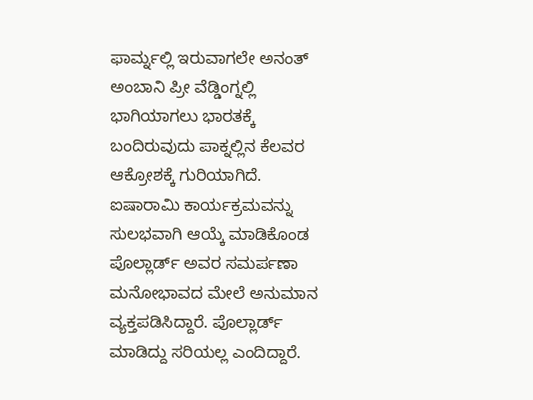ಫಾರ್ಮ್ನಲ್ಲಿ ಇರುವಾಗಲೇ ಅನಂತ್ ಅಂಬಾನಿ ಪ್ರೀ ವೆಡ್ಡಿಂಗ್ನಲ್ಲಿ ಭಾಗಿಯಾಗಲು ಭಾರತಕ್ಕೆ ಬಂದಿರುವುದು ಪಾಕ್ನಲ್ಲಿನ ಕೆಲವರ ಆಕ್ರೋಶಕ್ಕೆ ಗುರಿಯಾಗಿದೆ.
ಐಷಾರಾಮಿ ಕಾರ್ಯಕ್ರಮವನ್ನು ಸುಲಭವಾಗಿ ಆಯ್ಕೆ ಮಾಡಿಕೊಂಡ ಪೊಲ್ಲಾರ್ಡ್ ಅವರ ಸಮರ್ಪಣಾ ಮನೋಭಾವದ ಮೇಲೆ ಅನುಮಾನ ವ್ಯಕ್ತಪಡಿಸಿದ್ದಾರೆ. ಪೊಲ್ಲಾರ್ಡ್ ಮಾಡಿದ್ದು ಸರಿಯಲ್ಲ ಎಂದಿದ್ದಾರೆ.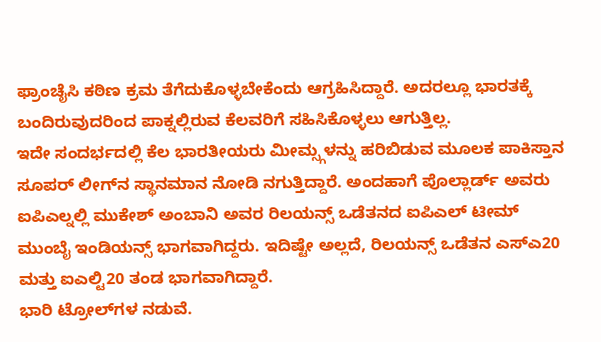ಫ್ರಾಂಚೈಸಿ ಕಠಿಣ ಕ್ರಮ ತೆಗೆದುಕೊಳ್ಳಬೇಕೆಂದು ಆಗ್ರಹಿಸಿದ್ದಾರೆ. ಅದರಲ್ಲೂ ಭಾರತಕ್ಕೆ ಬಂದಿರುವುದರಿಂದ ಪಾಕ್ನಲ್ಲಿರುವ ಕೆಲವರಿಗೆ ಸಹಿಸಿಕೊಳ್ಳಲು ಆಗುತ್ತಿಲ್ಲ.
ಇದೇ ಸಂದರ್ಭದಲ್ಲಿ ಕೆಲ ಭಾರತೀಯರು ಮೀಮ್ಸ್ಗಳನ್ನು ಹರಿಬಿಡುವ ಮೂಲಕ ಪಾಕಿಸ್ತಾನ ಸೂಪರ್ ಲೀಗ್‌ನ ಸ್ಥಾನಮಾನ ನೋಡಿ ನಗುತ್ತಿದ್ದಾರೆ. ಅಂದಹಾಗೆ ಪೊಲ್ಲಾರ್ಡ್ ಅವರು ಐಪಿಎಲ್ನಲ್ಲಿ ಮುಕೇಶ್ ಅಂಬಾನಿ ಅವರ ರಿಲಯನ್ಸ್ ಒಡೆತನದ ಐಪಿಎಲ್ ಟೀಮ್ ಮುಂಬೈ ಇಂಡಿಯನ್ಸ್ ಭಾಗವಾಗಿದ್ದರು. ಇದಿಷ್ಟೇ ಅಲ್ಲದೆ, ರಿಲಯನ್ಸ್ ಒಡೆತನ ಎಸ್ಎ20 ಮತ್ತು ಐಎಲ್ಟಿ20 ತಂಡ ಭಾಗವಾಗಿದ್ದಾರೆ.
ಭಾರಿ ಟ್ರೋಲ್‌ಗಳ ನಡುವೆ.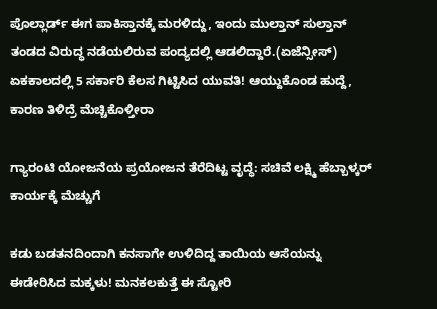ಪೊಲ್ಲಾರ್ಡ್ ಈಗ ಪಾಕಿಸ್ತಾನಕ್ಕೆ ಮರಳಿದ್ದು, ಇಂದು ಮುಲ್ತಾನ್ ಸುಲ್ತಾನ್ ತಂಡದ ವಿರುದ್ಧ ನಡೆಯಲಿರುವ ಪಂದ್ಯದಲ್ಲಿ ಆಡಲಿದ್ದಾರೆ.(ಏಜೆನ್ಸೀಸ್)
ಏಕಕಾಲದಲ್ಲಿ 5 ಸರ್ಕಾರಿ ಕೆಲಸ ಗಿಟ್ಟಿಸಿದ ಯುವತಿ! ಆಯ್ದುಕೊಂಡ ಹುದ್ದೆ, ಕಾರಣ ತಿಳಿದ್ರೆ ಮೆಚ್ಚಿಕೊಳ್ತೀರಾ

ಗ್ಯಾರಂಟಿ ಯೋಜನೆಯ ಪ್ರಯೋಜನ ತೆರೆದಿಟ್ಟ ವೃದ್ಧೆ: ಸಚಿವೆ ಲಕ್ಷ್ಮಿ ಹೆಬ್ಬಾಳ್ಕರ್ ಕಾರ್ಯಕ್ಕೆ ಮೆಚ್ಚುಗೆ

ಕಡು ಬಡತನದಿಂದಾಗಿ ಕನಸಾಗೇ ಉಳಿದಿದ್ದ ತಾಯಿಯ ಆಸೆಯನ್ನು ಈಡೇರಿಸಿದ ಮಕ್ಕಳು! ಮನಕಲಕುತ್ತೆ ಈ ಸ್ಟೋರಿ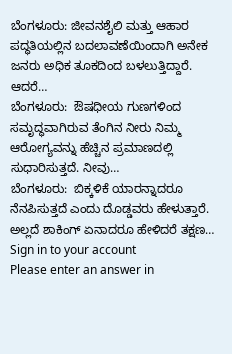ಬೆಂಗಳೂರು: ಜೀವನಶೈಲಿ ಮತ್ತು ಆಹಾರ ಪದ್ಧತಿಯಲ್ಲಿನ ಬದಲಾವಣೆಯಿಂದಾಗಿ ಅನೇಕ ಜನರು ಅಧಿಕ ತೂಕದಿಂದ ಬಳಲುತ್ತಿದ್ದಾರೆ. ಆದರೆ…
ಬೆಂಗಳೂರು:  ಔಷಧೀಯ ಗುಣಗಳಿಂದ ಸಮೃದ್ಧವಾಗಿರುವ ತೆಂಗಿನ ನೀರು ನಿಮ್ಮ  ಆರೋಗ್ಯವನ್ನು ಹೆಚ್ಚಿನ ಪ್ರಮಾಣದಲ್ಲಿ ಸುಧಾರಿಸುತ್ತದೆ. ನೀವು…
ಬೆಂಗಳೂರು:  ಬಿಕ್ಕಳಿಕೆ ಯಾರನ್ನಾದರೂ ನೆನಪಿಸುತ್ತದೆ ಎಂದು ದೊಡ್ಡವರು ಹೇಳುತ್ತಾರೆ. ಅಲ್ಲದೆ ಶಾಕಿಂಗ್ ಏನಾದರೂ ಹೇಳಿದರೆ ತಕ್ಷಣ…
Sign in to your account
Please enter an answer in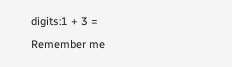digits:1 + 3 =
Remember me